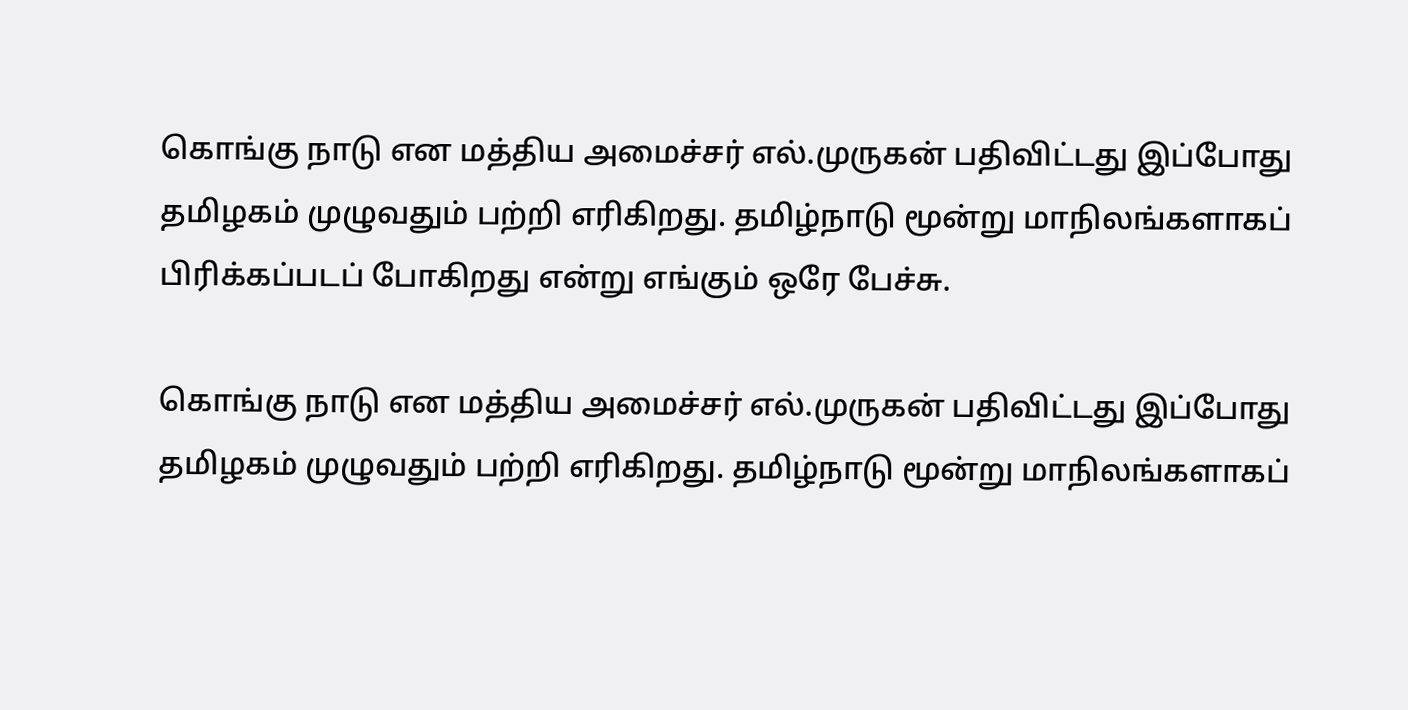கொங்கு நாடு என மத்திய அமைச்சர் எல்.முருகன் பதிவிட்டது இப்போது தமிழகம் முழுவதும் பற்றி எரிகிறது. தமிழ்நாடு மூன்று மாநிலங்களாகப் பிரிக்கப்படப் போகிறது என்று எங்கும் ஒரே பேச்சு.

கொங்கு நாடு என மத்திய அமைச்சர் எல்.முருகன் பதிவிட்டது இப்போது தமிழகம் முழுவதும் பற்றி எரிகிறது. தமிழ்நாடு மூன்று மாநிலங்களாகப்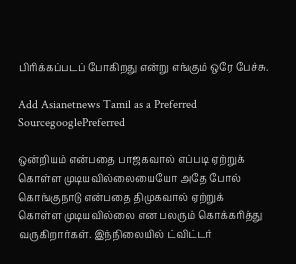பிரிக்கப்படப் போகிறது என்று எங்கும் ஒரே பேச்சு.

Add Asianetnews Tamil as a Preferred SourcegooglePreferred

ஒன்றியம் என்பதை பாஜகவால் எப்படி ஏற்றுக் கொள்ள முடியவில்லையையோ அதே போல் கொங்குநாடு என்பதை திமுகவால் ஏற்றுக் கொள்ள முடியவில்லை என பலரும் கொக்கரித்து வருகிறார்கள். இந்நிலையில் ட்விட்டர்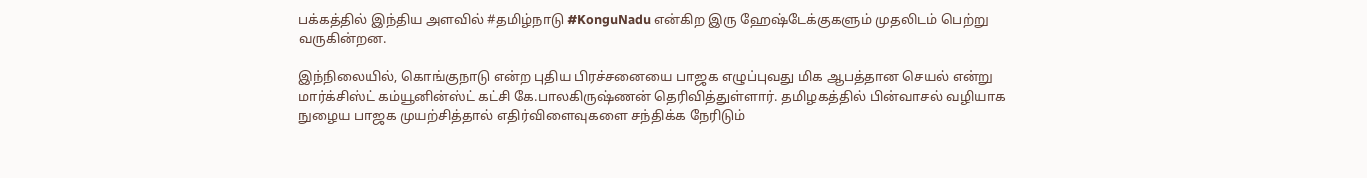பக்கத்தில் இந்திய அளவில் #தமிழ்நாடு #KonguNadu என்கிற இரு ஹேஷ்டேக்குகளும் முதலிடம் பெற்று வருகின்றன.

இந்நிலையில், கொங்குநாடு என்ற புதிய பிரச்சனையை பாஜக எழுப்புவது மிக ஆபத்தான செயல் என்று மார்க்சிஸ்ட் கம்யூனின்ஸ்ட் கட்சி கே.பாலகிருஷ்ணன் தெரிவித்துள்ளார். தமிழகத்தில் பின்வாசல் வழியாக நுழைய பாஜக முயற்சித்தால் எதிர்விளைவுகளை சந்திக்க நேரிடும்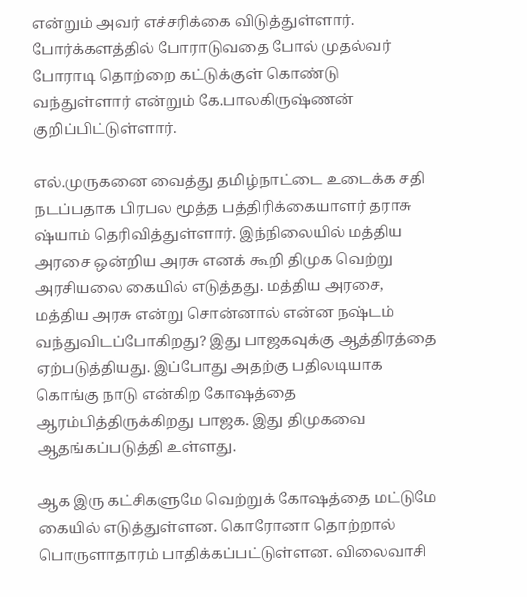என்றும் அவர் எச்சரிக்கை விடுத்துள்ளார். போர்க்களத்தில் போராடுவதை போல் முதல்வர் போராடி தொற்றை கட்டுக்குள் கொண்டு வந்துள்ளார் என்றும் கே.பாலகிருஷ்ணன் குறிப்பிட்டுள்ளார்.

எல்.முருகனை வைத்து தமிழ்நாட்டை உடைக்க சதி நடப்பதாக பிரபல மூத்த பத்திரிக்கையாளர் தராசு ஷ்யாம் தெரிவித்துள்ளார். இந்நிலையில் மத்திய அரசை ஒன்றிய அரசு எனக் கூறி திமுக வெற்று அரசியலை கையில் எடுத்தது. மத்திய அரசை, மத்திய அரசு என்று சொன்னால் என்ன நஷ்டம் வந்துவிடப்போகிறது? இது பாஜகவுக்கு ஆத்திரத்தை ஏற்படுத்தியது. இப்போது அதற்கு பதிலடியாக கொங்கு நாடு என்கிற கோஷத்தை ஆரம்பித்திருக்கிறது பாஜக. இது திமுகவை ஆதங்கப்படுத்தி உள்ளது.

ஆக இரு கட்சிகளுமே வெற்றுக் கோஷத்தை மட்டுமே கையில் எடுத்துள்ளன. கொரோனா தொற்றால் பொருளாதாரம் பாதிக்கப்பட்டுள்ளன. விலைவாசி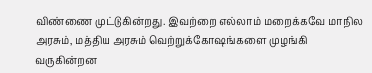விண்ணை முட்டுகின்றது. இவற்றை எல்லாம் மறைக்கவே மாநில அரசும், மத்திய அரசும் வெற்றுக்கோஷங்களை முழங்கி வருகின்றன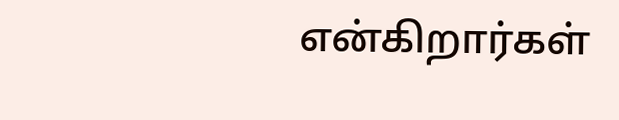என்கிறார்கள்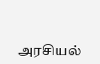அரசியல்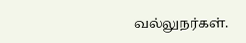வல்லுநர்கள்.